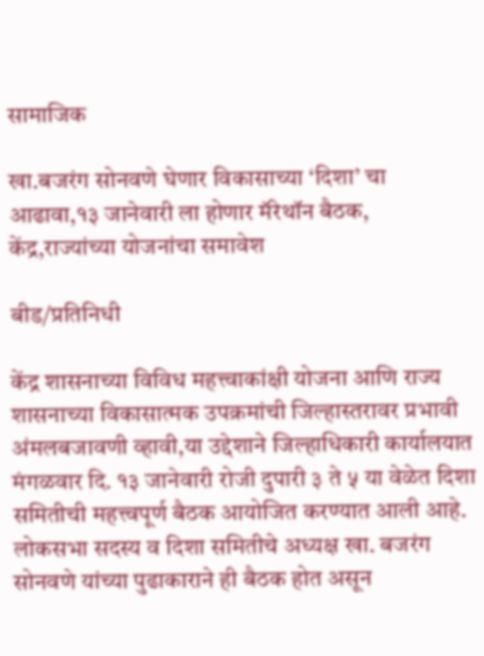सामाजिक

खा.बजरंग सोनवणे घेणार विकासाच्या ‘दिशा’ चा आढावा,१३ जानेवारी ला होणार मॅरेथॉन बैठक, केंद्र,राज्यांच्या योजनांचा समावेश

बीड/प्रतिनिधी

केंद्र शासनाच्या विविध महत्त्वाकांक्षी योजना आणि राज्य शासनाच्या विकासात्मक उपक्रमांची जिल्हास्तरावर प्रभावी अंमलबजावणी व्हावी,या उद्देशाने जिल्हाधिकारी कार्यालयात मंगळवार दि. १३ जानेवारी रोजी दुपारी ३ ते ५ या वेळेत दिशा समितीची महत्त्वपूर्ण बैठक आयोजित करण्यात आली आहे. लोकसभा सदस्य व दिशा समितीचे अध्यक्ष खा. बजरंग सोनवणे यांच्या पुढाकाराने ही बैठक होत असून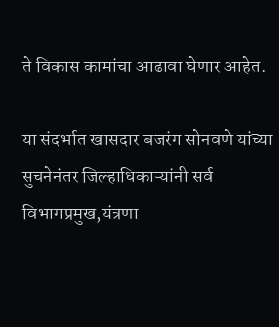ते विकास कामांचा आढावा घेणार आहेत.

या संदर्भात खासदार बजरंग सोनवणे यांच्या सुचनेनंतर जिल्हाधिकाऱ्यांनी सर्व विभागप्रमुख,यंत्रणा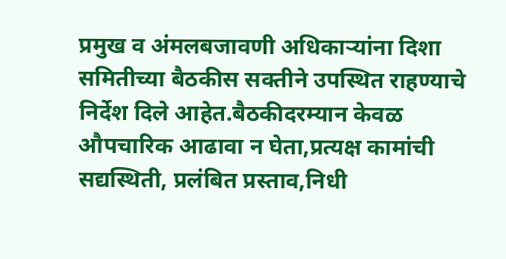प्रमुख व अंमलबजावणी अधिकाऱ्यांना दिशा समितीच्या बैठकीस सक्तीने उपस्थित राहण्याचे निर्देश दिले आहेत.बैठकीदरम्यान केवळ औपचारिक आढावा न घेता,प्रत्यक्ष कामांची सद्यस्थिती, प्रलंबित प्रस्ताव,निधी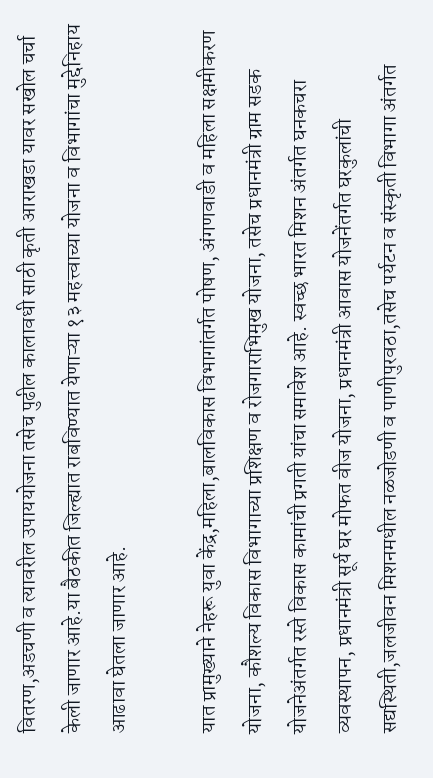वितरण,अडचणी व त्यावरील उपाययोजना तसेच पुढील कालावधी साठी कृती आराखडा यावर सखोल चर्चा केली जाणार आहे.या बैठकीत जिल्ह्यात राबविण्यात येणाऱ्या १३ महत्त्वाच्या योजना व विभागांचा मुद्देनिहाय आढावा घेतला जाणार आहे.

यात प्रामुख्याने नेहरू युवा केंद्र,महिला,बालविकास विभागांतर्गत पोषण, अंगणवाडी व महिला सक्षमीकरण योजना, कौशल्य विकास विभागाच्या प्रशिक्षण व रोजगाराभिमुख योजना, तसेच प्रधानमंत्री ग्राम सडक योजनेअंतर्गत रस्ते विकास कामांची प्रगती यांचा समावेश आहे. स्वच्छ भारत मिशन अंतर्गत घनकचरा व्यवस्थापन, प्रधानमंत्री सूर्य घर मोफत वीज योजना, प्रधानमंत्री आवास योजनेंतर्गत घरकुलांची सद्यस्थिती,जलजीवन मिशनमधील नळजोडणी व पाणीपुरवठा,तसेच पर्यटन व संस्कृती विभागा अंतर्गत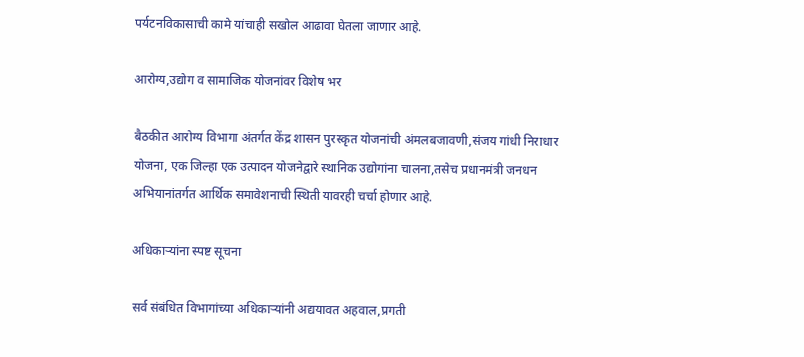पर्यटनविकासाची कामे यांचाही सखोल आढावा घेतला जाणार आहे.

आरोग्य,उद्योग व सामाजिक योजनांवर विशेष भर

बैठकीत आरोग्य विभागा अंतर्गत केंद्र शासन पुरस्कृत योजनांची अंमलबजावणी,संजय गांधी निराधार योजना, एक जिल्हा एक उत्पादन योजनेद्वारे स्थानिक उद्योगांना चालना,तसेच प्रधानमंत्री जनधन अभियानांतर्गत आर्थिक समावेशनाची स्थिती यावरही चर्चा होणार आहे.

अधिकाऱ्यांना स्पष्ट सूचना

सर्व संबंधित विभागांच्या अधिकाऱ्यांनी अद्ययावत अहवाल,प्रगती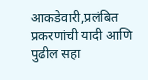आकडेवारी,प्रलंबित प्रकरणांची यादी आणि पुढील सहा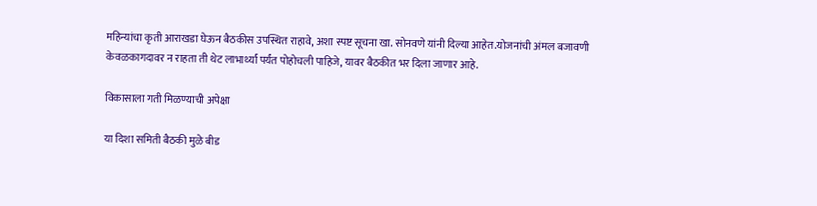महिन्यांचा कृती आराखडा घेऊन बैठकीस उपस्थित राहावे, अशा स्पष्ट सूचना खा. सोनवणे यांनी दिल्या आहेत.योजनांची अंमल बजावणी केवळकागदावर न राहता ती थेट लाभार्थ्यां पर्यंत पोहोचली पाहिजे, यावर बैठकीत भर दिला जाणार आहे.

विकासाला गती मिळण्याची अपेक्षा

या दिशा समिती बैठकी मुळे बीड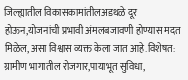जिल्ह्यातील विकासकामांतीलअडथळे दूर होऊन,योजनांची प्रभावी अंमलबजावणी होण्यास मदत मिळेल, असा विश्वास व्यक्त केला जात आहे.विशेषत: ग्रामीण भागातील रोजगार,पायाभूत सुविधा,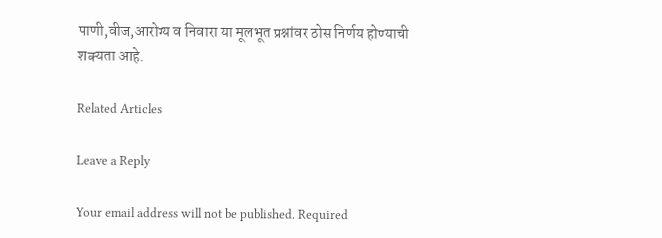पाणी,वीज,आरोग्य व निवारा या मूलभूत प्रश्नांवर ठोस निर्णय होण्याची शक्यता आहे.

Related Articles

Leave a Reply

Your email address will not be published. Required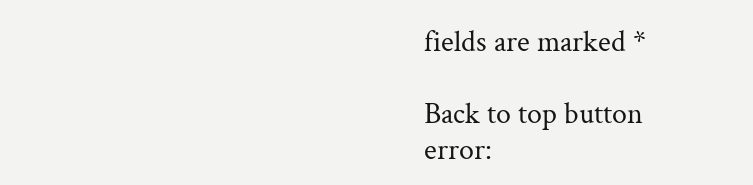fields are marked *

Back to top button
error: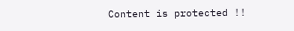Content is protected !!